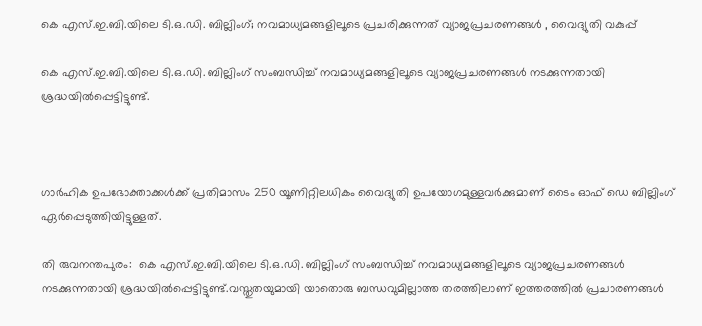കെ എസ്.ഇ.ബി.യിലെ ടി.ഒ.ഡി. ബില്ലിംഗ്; നവമാധ്യമങ്ങളിലൂടെ പ്രചരിക്കുന്നത് വ്യാജപ്രചരണങ്ങള്‍ , വൈദ്യുതി വകുപ്പ്

കെ എസ്.ഇ.ബി.യിലെ ടി.ഒ.ഡി. ബില്ലിംഗ് സംബന്ധിച്ച്‌ നവമാധ്യമങ്ങളിലൂടെ വ്യാജപ്രചരണങ്ങള്‍ നടക്കുന്നതായി ശ്രദ്ധയില്‍പ്പെട്ടിട്ടുണ്ട്.



ഗാര്‍ഹിക ഉപഭോക്താക്കള്‍ക്ക് പ്രതിമാസം 250 യൂണിറ്റിലധികം വൈദ്യുതി ഉപയോഗമുള്ളവര്‍ക്കുമാണ് ടൈം ഓഫ് ഡെ ബില്ലിംഗ് ഏര്‍പ്പെടുത്തിയിട്ടുള്ളത്.

തി രുവനന്തപുരം:  കെ എസ്.ഇ.ബി.യിലെ ടി.ഒ.ഡി. ബില്ലിംഗ് സംബന്ധിച്ച്‌ നവമാധ്യമങ്ങളിലൂടെ വ്യാജപ്രചരണങ്ങള്‍ നടക്കുന്നതായി ശ്രദ്ധയില്‍പ്പെട്ടിട്ടുണ്ട്.വസ്തുതയുമായി യാതൊരു ബന്ധവുമില്ലാത്ത തരത്തിലാണ് ഇത്തരത്തില്‍ പ്രചാരണങ്ങള്‍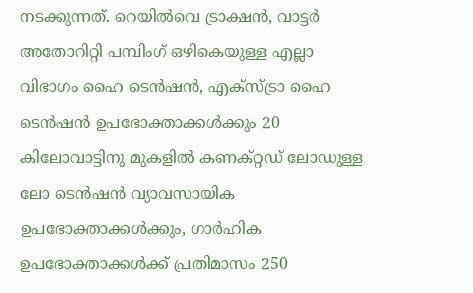നടക്കുന്നത്. റെയില്‍വെ ട്രാക്ഷന്‍, വാട്ടര്‍ അതോറിറ്റി പമ്പിംഗ് ഒഴികെയുള്ള എല്ലാ വിഭാഗം ഹൈ ടെന്‍ഷന്‍, എക്‌സ്ട്രാ ഹൈ ടെന്‍ഷന്‍ ഉപഭോക്താക്കള്‍ക്കും 20 കിലോവാട്ടിനു മുകളില്‍ കണക്റ്റഡ് ലോഡുള്ള ലോ ടെന്‍ഷന്‍ വ്യാവസായിക ഉപഭോക്താക്കള്‍ക്കും, ഗാര്‍ഹിക ഉപഭോക്താക്കള്‍ക്ക് പ്രതിമാസം 250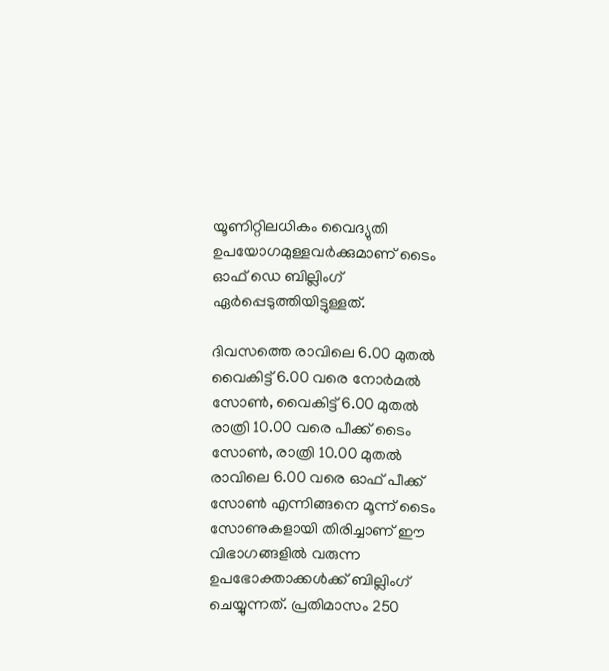യൂണിറ്റിലധികം വൈദ്യുതി ഉപയോഗമുള്ളവര്‍ക്കുമാണ് ടൈം ഓഫ് ഡെ ബില്ലിംഗ് ഏര്‍പ്പെടുത്തിയിട്ടുള്ളത്.

ദിവസത്തെ രാവിലെ 6.00 മുതല്‍ വൈകിട്ട് 6.00 വരെ നോര്‍മല്‍ സോണ്‍, വൈകിട്ട് 6.00 മുതല്‍ രാത്രി 10.00 വരെ പീക്ക് ടൈം സോണ്‍, രാത്രി 10.00 മുതല്‍ രാവിലെ 6.00 വരെ ഓഫ് പീക്ക് സോണ്‍ എന്നിങ്ങനെ മൂന്ന് ടൈം സോണുകളായി തിരിച്ചാണ് ഈ വിഭാഗങ്ങളില്‍ വരുന്ന ഉപഭോക്താക്കള്‍ക്ക് ബില്ലിംഗ് ചെയ്യുന്നത്. പ്രതിമാസം 250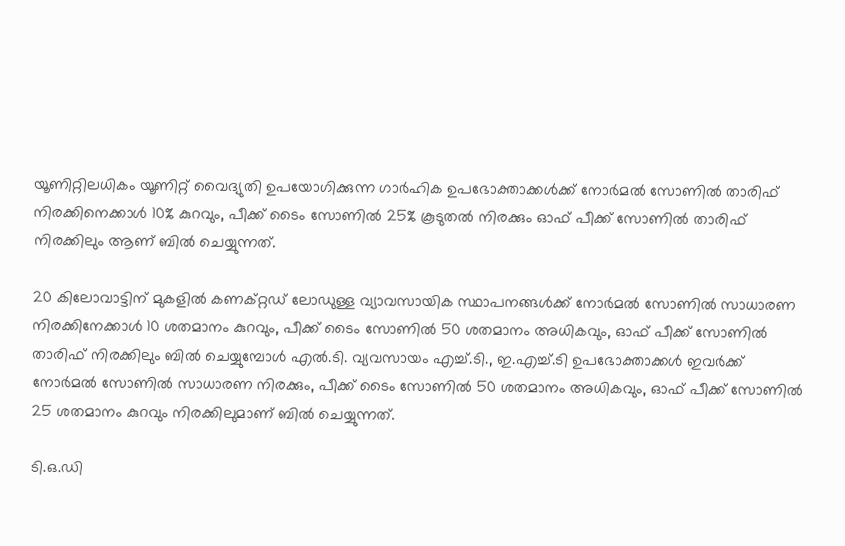യൂണിറ്റിലധികം യൂണിറ്റ് വൈദ്യുതി ഉപയോഗിക്കുന്ന ഗാര്‍ഹിക ഉപഭോക്താക്കള്‍ക്ക് നോര്‍മല്‍ സോണില്‍ താരിഫ് നിരക്കിനെക്കാള്‍ 10% കുറവും, പീക്ക് ടൈം സോണില്‍ 25% കൂടുതല്‍ നിരക്കും ഓഫ് പീക്ക് സോണില്‍ താരിഫ് നിരക്കിലും ആണ് ബില്‍ ചെയ്യുന്നത്.

20 കിലോവാട്ടിന് മുകളില്‍ കണക്റ്റഡ് ലോഡുള്ള വ്യാവസായിക സ്ഥാപനങ്ങള്‍ക്ക് നോര്‍മല്‍ സോണില്‍ സാധാരണ നിരക്കിനേക്കാള്‍ 10 ശതമാനം കുറവും, പീക്ക് ടൈം സോണില്‍ 50 ശതമാനം അധികവും, ഓഫ് പീക്ക് സോണില്‍ താരിഫ് നിരക്കിലും ബില്‍ ചെയ്യുമ്പോള്‍ എല്‍.ടി. വ്യവസായം എച്ച്‌.ടി., ഇ.എച്ച്‌.ടി ഉപഭോക്താക്കള്‍ ഇവര്‍ക്ക് നോര്‍മല്‍ സോണില്‍ സാധാരണ നിരക്കും, പീക്ക് ടൈം സോണില്‍ 50 ശതമാനം അധികവും, ഓഫ് പീക്ക് സോണില്‍ 25 ശതമാനം കുറവും നിരക്കിലുമാണ് ബില്‍ ചെയ്യുന്നത്.

ടി.ഒ.ഡി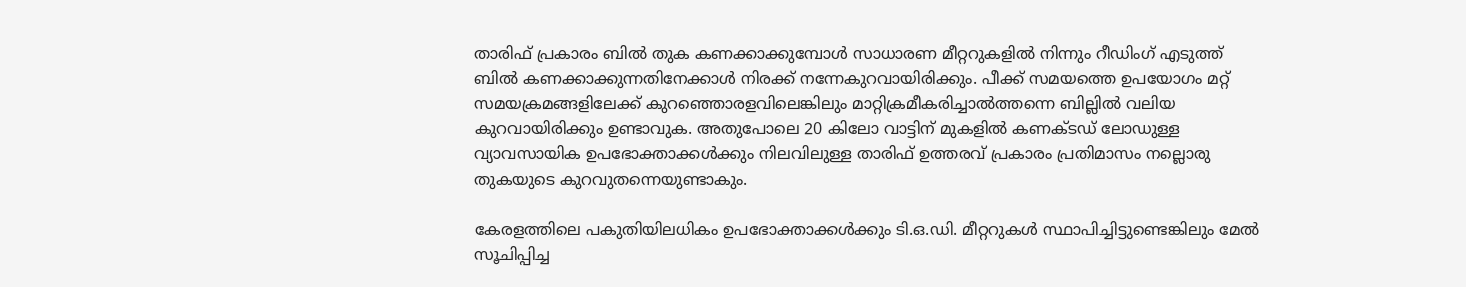താരിഫ് പ്രകാരം ബില്‍ തുക കണക്കാക്കുമ്പോള്‍ സാധാരണ മീറ്ററുകളില്‍ നിന്നും റീഡിംഗ് എടുത്ത് ബില്‍ കണക്കാക്കുന്നതിനേക്കാള്‍ നിരക്ക് നന്നേകുറവായിരിക്കും. പീക്ക് സമയത്തെ ഉപയോഗം മറ്റ് സമയക്രമങ്ങളിലേക്ക് കുറഞ്ഞൊരളവിലെങ്കിലും മാറ്റിക്രമീകരിച്ചാല്‍ത്തന്നെ ബില്ലില്‍ വലിയ കുറവായിരിക്കും ഉണ്ടാവുക. അതുപോലെ 20 കിലോ വാട്ടിന് മുകളില്‍ കണക്ടഡ് ലോഡുള്ള വ്യാവസായിക ഉപഭോക്താക്കള്‍ക്കും നിലവിലുള്ള താരിഫ് ഉത്തരവ് പ്രകാരം പ്രതിമാസം നല്ലൊരു തുകയുടെ കുറവുതന്നെയുണ്ടാകും.

കേരളത്തിലെ പകുതിയിലധികം ഉപഭോക്താക്കള്‍ക്കും ടി.ഒ.ഡി. മീറ്ററുകള്‍ സ്ഥാപിച്ചിട്ടുണ്ടെങ്കിലും മേല്‍ സൂചിപ്പിച്ച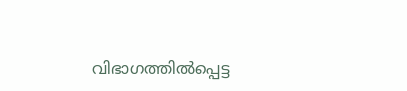വിഭാഗത്തില്‍പ്പെട്ട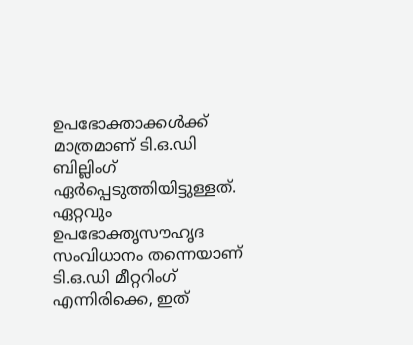ഉപഭോക്താക്കള്‍ക്ക് മാത്രമാണ് ടി.ഒ.ഡി ബില്ലിംഗ് ഏര്‍പ്പെടുത്തിയിട്ടുള്ളത്. ഏറ്റവും ഉപഭോക്തൃസൗഹൃദ സംവിധാനം തന്നെയാണ് ടി.ഒ.ഡി മീറ്ററിംഗ് എന്നിരിക്കെ, ഇത്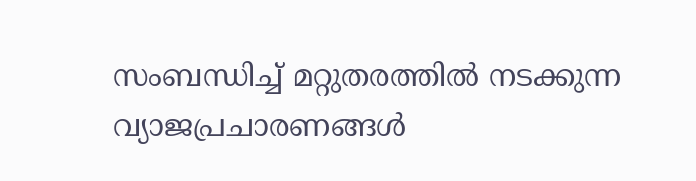സംബന്ധിച്ച്‌ മറ്റുതരത്തില്‍ നടക്കുന്ന വ്യാജപ്രചാരണങ്ങള്‍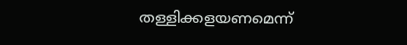തള്ളിക്കളയണമെന്ന്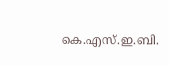കെ.എസ്.ഇ.ബി.